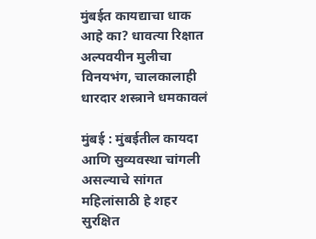मुंबईत कायद्याचा धाक आहे का? धावत्या रिक्षात अल्पवयीन मुलीचा विनयभंग, चालकालाही धारदार शस्त्राने धमकावलं

मुंबई : मुंबईतील कायदा आणि सुव्यवस्था चांगली असल्याचे सांगत महिलांसाठी हे शहर सुरक्षित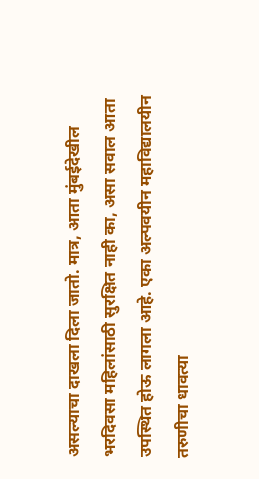असल्याचा दाखला दिला जातो. मात्र, आता मुंबईदेखील भरदिवसा महिलांसाठी सुरक्षित नाही का, असा सवाल आता उपस्थित होऊ लागला आहे. एका अल्पवयीन महाविद्यालयीन तरुणीचा धावत्या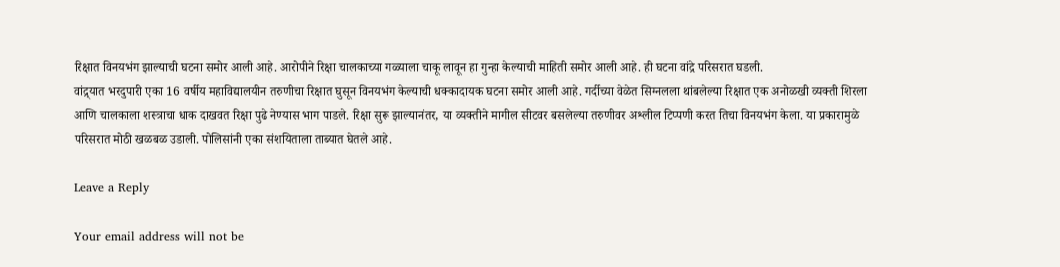रिक्षात विनयभंग झाल्याची घटना समोर आली आहे. आरोपीने रिक्षा चालकाच्या गळ्याला चाकू लावून हा गुन्हा केल्याची माहिती समोर आली आहे. ही घटना वांद्रे परिसरात घडली.
वांद्र्यात भरदुपारी एका 16 वर्षीय महाविद्यालयीन तरुणीचा रिक्षात घुसून विनयभंग केल्याची धक्कादायक घटना समोर आली आहे. गर्दीच्या वेळेत सिग्नलला थांबलेल्या रिक्षात एक अनोळखी व्यक्ती शिरला आणि चालकाला शस्त्राचा धाक दाखवत रिक्षा पुढे नेण्यास भाग पाडले. रिक्षा सुरू झाल्यानंतर, या व्यक्तीने मागील सीटवर बसलेल्या तरुणीवर अश्लील टिप्पणी करत तिचा विनयभंग केला. या प्रकारामुळे परिसरात मोठी खळबळ उडाली. पोलिसांनी एका संशयिताला ताब्यात घेतले आहे.

Leave a Reply

Your email address will not be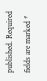published. Required fields are marked *